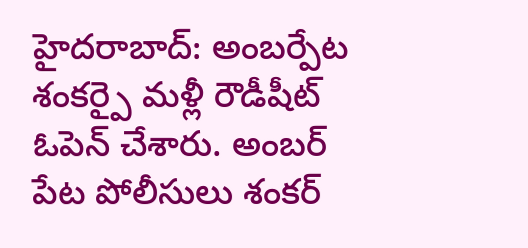హైదరాబాద్: అంబర్పేట శంకర్పై మళ్లీ రౌడీషీట్ ఓపెన్ చేశారు. అంబర్ పేట పోలీసులు శంకర్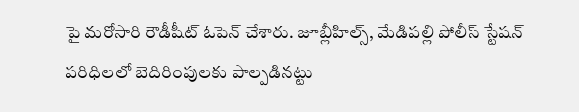పై మరోసారి రౌడీషీట్ ఓపెన్ చేశారు. జూబ్లీహిల్స్, మేడిపల్లి పోలీస్ స్టేషన్ పరిధిలలో బెదిరింపులకు పాల్పడినట్టు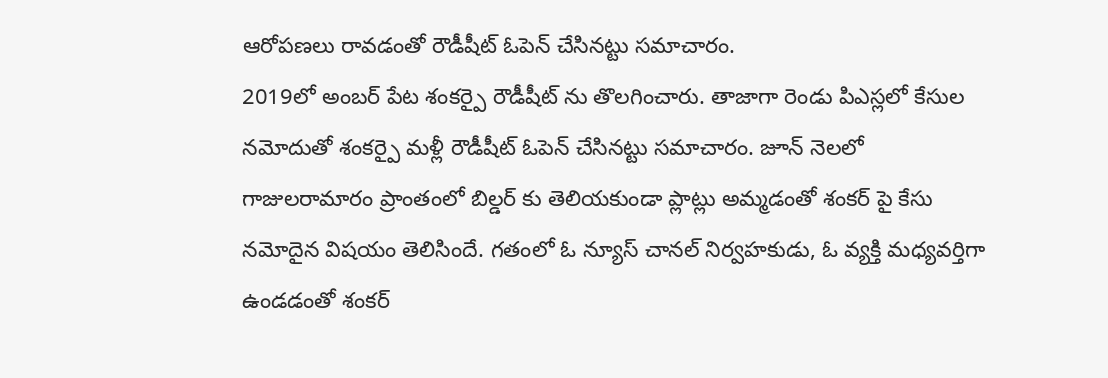ఆరోపణలు రావడంతో రౌడీషీట్ ఓపెన్ చేసినట్టు సమాచారం.
2019లో అంబర్ పేట శంకర్పై రౌడీషీట్ ను తొలగించారు. తాజాగా రెండు పిఎస్లలో కేసుల నమోదుతో శంకర్పై మళ్లీ రౌడీషీట్ ఓపెన్ చేసినట్టు సమాచారం. జూన్ నెలలో గాజులరామారం ప్రాంతంలో బిల్డర్ కు తెలియకుండా ప్లాట్లు అమ్మడంతో శంకర్ పై కేసు నమోదైన విషయం తెలిసిందే. గతంలో ఓ న్యూస్ చానల్ నిర్వహకుడు, ఓ వ్యక్తి మధ్యవర్తిగా ఉండడంతో శంకర్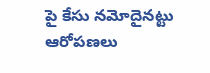పై కేసు నమోదైనట్టు ఆరోపణలు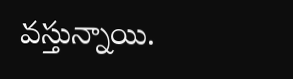వస్తున్నాయి.